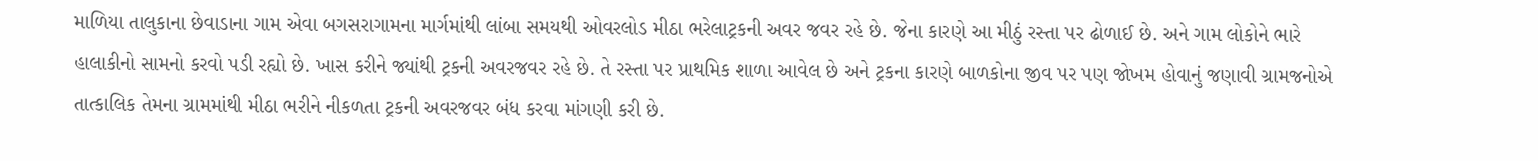માળિયા તાલુકાના છેવાડાના ગામ એવા બગસરાગામના માર્ગમાંથી લાંબા સમયથી ઓવરલોડ મીઠા ભરેલાટ્રકની અવર જવર રહે છે. જેના કારણે આ મીઠું રસ્તા પર ઢોળાઈ છે. અને ગામ લોકોને ભારે હાલાકીનો સામનો કરવો પડી રહ્યો છે. ખાસ કરીને જ્યાંથી ટ્રકની અવરજવર રહે છે. તે રસ્તા પર પ્રાથમિક શાળા આવેલ છે અને ટ્રકના કારણે બાળકોના જીવ પર પણ જોખમ હોવાનું જણાવી ગ્રામજનોએ તાત્કાલિક તેમના ગ્રામમાંથી મીઠા ભરીને નીકળતા ટ્રકની અવરજવર બંધ કરવા માંગણી કરી છે.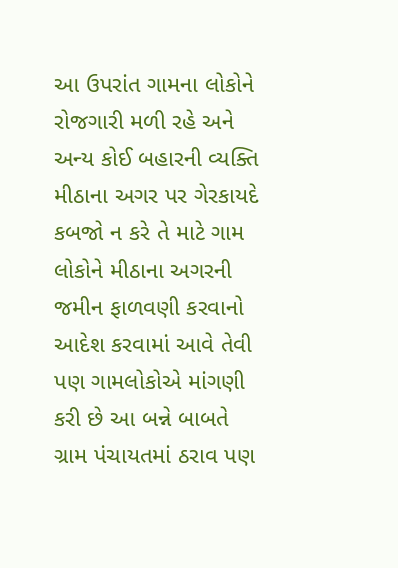આ ઉપરાંત ગામના લોકોને રોજગારી મળી રહે અને અન્ય કોઈ બહારની વ્યક્તિ મીઠાના અગર પર ગેરકાયદે કબજો ન કરે તે માટે ગામ લોકોને મીઠાના અગરની જમીન ફાળવણી કરવાનો આદેશ કરવામાં આવે તેવી પણ ગામલોકોએ માંગણી કરી છે આ બન્ને બાબતે ગ્રામ પંચાયતમાં ઠરાવ પણ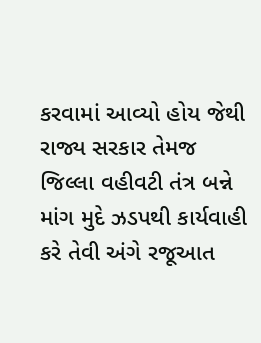કરવામાં આવ્યો હોય જેથી રાજ્ય સરકાર તેમજ જિલ્લા વહીવટી તંત્ર બન્ને માંગ મુદે ઝડપથી કાર્યવાહી કરે તેવી અંગે રજૂઆત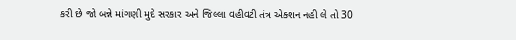કરી છે જો બન્ને માંગણી મુદે સરકાર અને જિલ્લા વહીવટી તંત્ર એક્શન નહી લે તો 30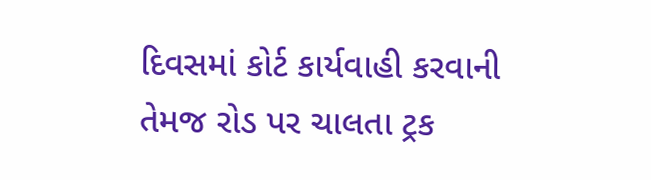દિવસમાં કોર્ટ કાર્યવાહી કરવાની તેમજ રોડ પર ચાલતા ટ્રક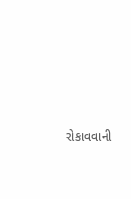રોકાવવાની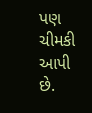પણ ચીમકી આપી છે.